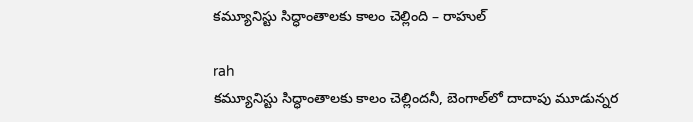కమ్యూనిస్టు సిద్ధాంతాలకు కాలం చెల్లింది – రాహుల్‌

rah
కమ్యూనిస్టు సిద్ధాంతాలకు కాలం చెల్లిందనీ, బెంగాల్‌లో దాదాపు మూడున్నర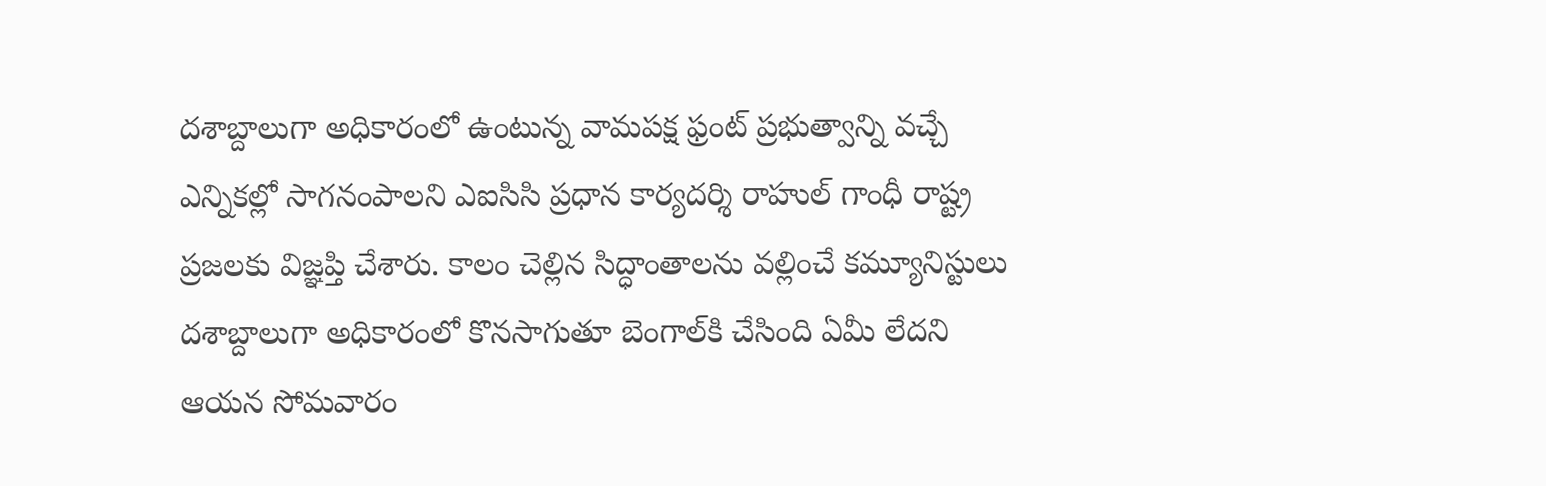దశాబ్దాలుగా అధికారంలో ఉంటున్న వామపక్ష ఫ్రంట్‌ ప్రభుత్వాన్ని వచ్చే ఎన్నికల్లో సాగనంపాలని ఎఐసిసి ప్రధాన కార్యదర్శి రాహుల్‌ గాంధీ రాష్ట్ర ప్రజలకు విజ్ఞప్తి చేశారు. కాలం చెల్లిన సిద్ధాంతాలను వల్లించే కమ్యూనిస్టులు దశాబ్దాలుగా అధికారంలో కొనసాగుతూ బెంగాల్‌కి చేసింది ఏమీ లేదని ఆయన సోమవారం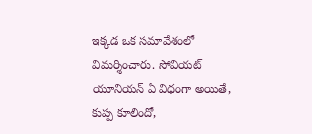ఇక్కడ ఒక సమావేశంలో విమర్శించారు. సోవియట్‌ యూనియన్‌ ఏ విధంగా అయితే, కుప్ప కూలిందో,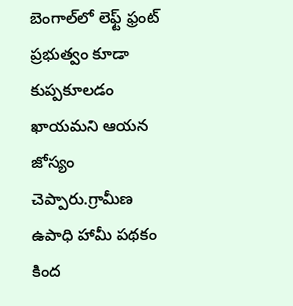బెంగాల్‌లో లెఫ్ట్‌ ఫ్రంట్‌ ప్రభుత్వం కూడా కుప్పకూలడం ఖాయమని ఆయన జోస్యం చెప్పారు.గ్రామీణ ఉపాధి హామీ పథకం కింద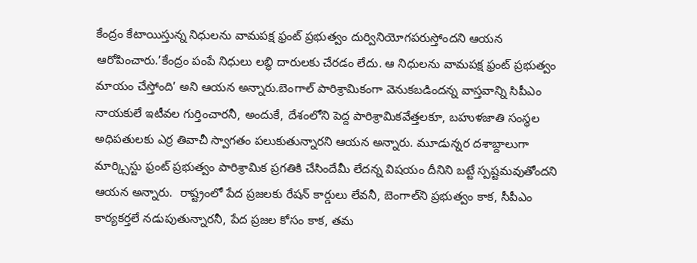కేంద్రం కేటాయిస్తున్న నిధులను వామపక్ష ఫ్రంట్‌ ప్రభుత్వం దుర్వినియోగపరుస్తోందని ఆయన ఆరోపించారు.’కేంద్రం పంపే నిధులు లబ్ధి దారులకు చేరడం లేదు. ఆ నిధులను వామపక్ష ఫ్రంట్‌ ప్రభుత్వం మాయం చేస్తోంది’ అని ఆయన అన్నారు.బెంగాల్‌ పారిశ్రామికంగా వెనుకబడిందన్న వాస్తవాన్ని సిపీఎం నాయకులే ఇటీవల గుర్తించారనీ, అందుకే, దేశంలోని పెద్ద పారిశ్రామికవేత్తలకూ, బహుళజాతి సంస్థల అధిపతులకు ఎర్ర తివాచీ స్వాగతం పలుకుతున్నారని ఆయన అన్నారు. మూడున్నర దశాబ్దాలుగా మార్క్సిస్టు ఫ్రంట్‌ ప్రభుత్వం పారిశ్రామిక ప్రగతికి చేసిందేమీ లేదన్న విషయం దీనిని బట్టే స్పష్టమవుతోందని ఆయన అన్నారు.  రాష్ట్రంలో పేద ప్రజలకు రేషన్‌ కార్డులు లేవనీ, బెంగాల్‌ని ప్రభుత్వం కాక, సీపీఎం కార్యకర్తలే నడుపుతున్నారనీ, పేద ప్రజల కోసం కాక, తమ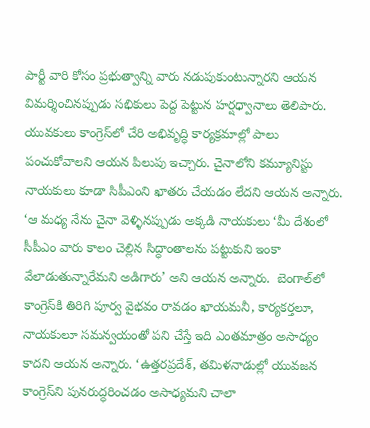పార్టీ వారి కోసం ప్రభుత్వాన్ని వారు నడుపుకుంటున్నారని ఆయన విమర్శించినప్పుడు సభికులు పెద్ద పెట్టున హర్షధ్వానాలు తెలిపారు. యువకులు కాంగ్రెస్‌లో చేరి అభివృద్ధి కార్యక్రమాల్లో పాలు పంచుకోవాలని ఆయన పిలుపు ఇచ్చారు. చైనాలోని కమ్యూనిస్టు నాయకులు కూడా సిపీఎంని ఖాతరు చేయడం లేదని ఆయన అన్నారు. ‘ఆ మధ్య నేను చైనా వెళ్ళినప్పుడు అక్కడి నాయకులు ‘మీ దేశంలో సీపీఎం వారు కాలం చెల్లిన సిద్ధాంతాలను పట్టుకుని ఇంకా వేలాడుతున్నారేమని అడిగారు’ అని ఆయన అన్నారు.  బెంగాల్‌లో కాంగ్రెస్‌కి తిరిగి పూర్వ వైభవం రావడం ఖాయమనీ, కార్యకర్తలూ, నాయకులూ సమన్వయంతో పని చేస్తే ఇది ఎంతమాత్రం అసాధ్యం కాదని ఆయన అన్నారు. ‘ఉత్తరప్రదేశ్‌, తమిళనాడుల్లో యువజన కాంగ్రెస్‌ని పునరుద్ధరించడం అసాధ్యమని చాలా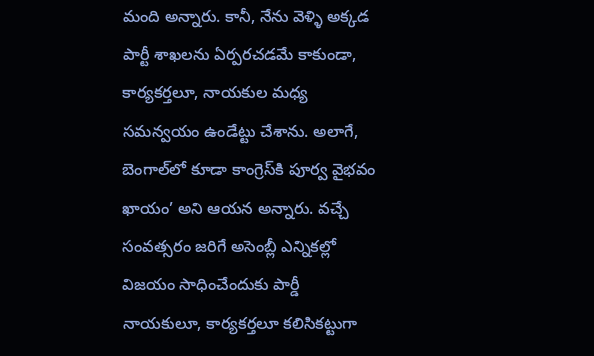మంది అన్నారు. కానీ, నేను వెళ్ళి అక్కడ పార్టీ శాఖలను ఏర్పరచడమే కాకుండా, కార్యకర్తలూ, నాయకుల మధ్య సమన్వయం ఉండేట్టు చేశాను. అలాగే, బెంగాల్‌లో కూడా కాంగ్రెస్‌కి పూర్వ వైభవం ఖాయం’ అని ఆయన అన్నారు. వచ్చే సంవత్సరం జరిగే అసెంబ్లీ ఎన్నికల్లో విజయం సాధించేందుకు పార్డీ నాయకులూ, కార్యకర్తలూ కలిసికట్టుగా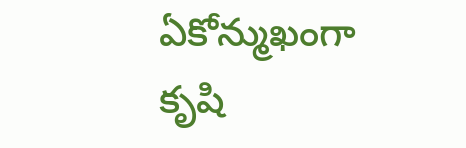ఏకోన్ముఖంగా కృషి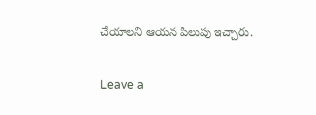చేయాలని ఆయన పిలుపు ఇచ్చారు.

Leave a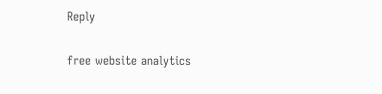Reply

free website analytics